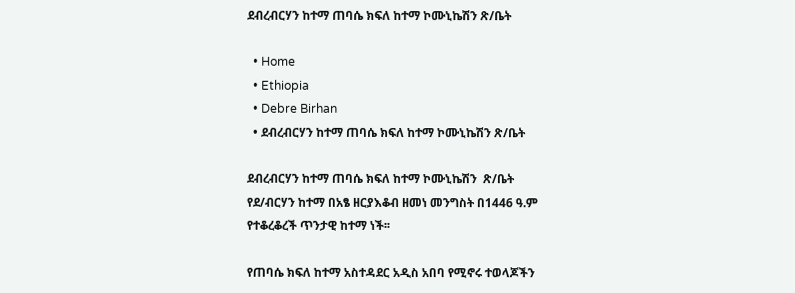ደብረብርሃን ከተማ ጠባሴ ክፍለ ከተማ ኮሙኒኬሽን ጽ/ቤት

  • Home
  • Ethiopia
  • Debre Birhan
  • ደብረብርሃን ከተማ ጠባሴ ክፍለ ከተማ ኮሙኒኬሽን ጽ/ቤት

ደብረብርሃን ከተማ ጠባሴ ክፍለ ከተማ ኮሙኒኬሽን  ጽ/ቤት የደ/ብርሃን ከተማ በአፄ ዘርያእቆብ ዘመነ መንግስት በ1446 ዓ.ም የተቆረቆረች ጥንታዊ ከተማ ነች፡፡

የጠባሴ ክፍለ ከተማ አስተዳደር አዲስ አበባ የሚኖሩ ተወላጆችን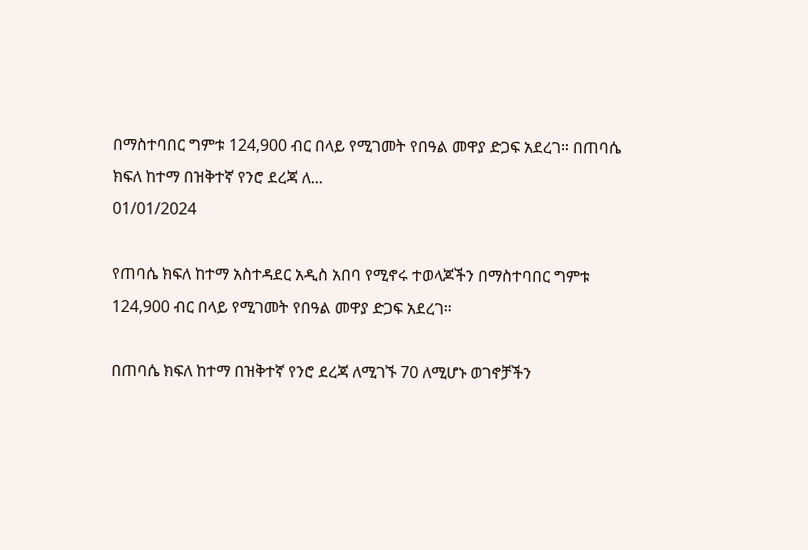በማስተባበር ግምቱ 124,900 ብር በላይ የሚገመት የበዓል መዋያ ድጋፍ አደረገ። በጠባሴ ክፍለ ከተማ በዝቅተኛ የንሮ ደረጃ ለ...
01/01/2024

የጠባሴ ክፍለ ከተማ አስተዳደር አዲስ አበባ የሚኖሩ ተወላጆችን በማስተባበር ግምቱ 124,900 ብር በላይ የሚገመት የበዓል መዋያ ድጋፍ አደረገ።

በጠባሴ ክፍለ ከተማ በዝቅተኛ የንሮ ደረጃ ለሚገኙ 70 ለሚሆኑ ወገኖቻችን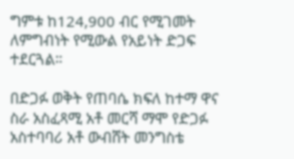ግምቱ ከ124,900 ብር የሚገመት ለምግብነት የሚውል የአይነት ድጋፍ ተደርጓል።

በድጋፉ ወቅት የጠባሴ ክፍለ ከተማ ዋና ስራ አስፈጻሚ አቶ መርሻ ማሞ የድጋፉ አስተባባሪ አቶ ውብሸት መንግስቴ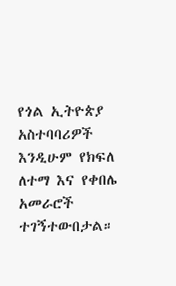የጎል ኢትዮጵያ አስተባባሪዎች እንዲሁም የክፍለ ለተማ እና የቀበሌ አመራሮች ተገኝተውበታል።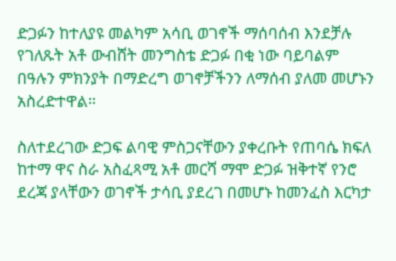ድጋፉን ከተለያዩ መልካም አሳቢ ወገኖች ማሰባሰብ እንደቻሉ የገለጹት አቶ ውብሸት መንግስቴ ድጋፉ በቂ ነው ባይባልም በዓሉን ምክንያት በማድረግ ወገኖቻችንን ለማሰብ ያለመ መሆኑን አስረድተዋል።

ስለተደረገው ድጋፍ ልባዊ ምስጋናቸውን ያቀረቡት የጠባሴ ክፍለ ከተማ ዋና ስራ አስፈጻሚ አቶ መርሻ ማሞ ድጋፉ ዝቅተኛ የንሮ ደረጃ ያላቸውን ወገኖች ታሳቢ ያደረገ በመሆኑ ከመንፈስ እርካታ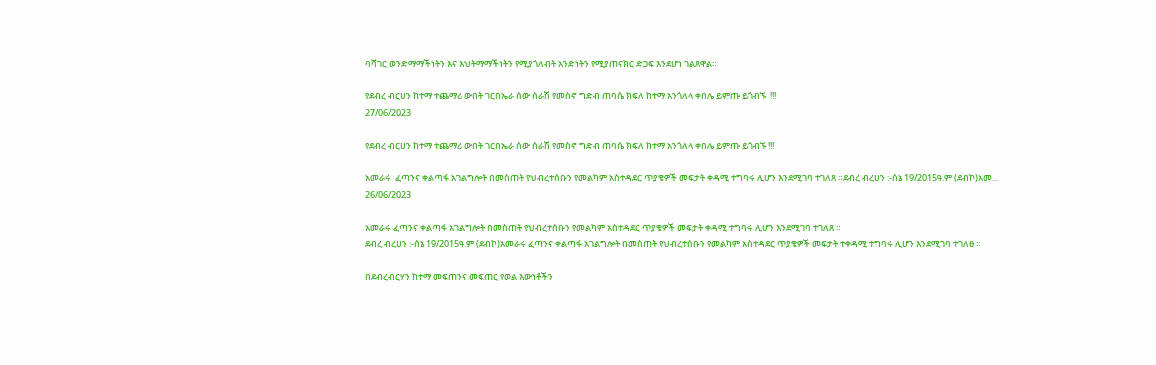ባሻገር ወንድማማችነትን እና እህትማማችነትን የሚያጎለብት አንድነትን የሚያጠናክር ድጋፍ እንደሆነ ገልጸዋል።

የደብረ ብርሀን ከተማ ተጨማሪ ውበት ገርበኤራ ሰው ሰራሽ የመስኖ ግድብ ጠባሴ ክፍለ ከተማ አንጎለላ ቀበሌ ይምጡ ይጎብኙ  !!!
27/06/2023

የደብረ ብርሀን ከተማ ተጨማሪ ውበት ገርበኤራ ሰው ሰራሽ የመስኖ ግድብ ጠባሴ ክፍለ ከተማ አንጎለላ ቀበሌ ይምጡ ይጎብኙ !!!

አመራሩ  ፈጣንና ቀልጣፋ አገልግሎት በመስጠት የህብረተሰቡን የመልካም አስተዳደር ጥያቄዎች መፍታት ቀዳሚ ተግባሩ ሊሆን እንደሚገባ ተገለጸ ።ደብረ ብረሀን :-ሰኔ 19/2015ዓ.ም (ደብኮ)አመ...
26/06/2023

አመራሩ ፈጣንና ቀልጣፋ አገልግሎት በመስጠት የህብረተሰቡን የመልካም አስተዳደር ጥያቄዎች መፍታት ቀዳሚ ተግባሩ ሊሆን እንደሚገባ ተገለጸ ።
ደብረ ብረሀን :-ሰኔ 19/2015ዓ.ም (ደብኮ)አመራሩ ፈጣንና ቀልጣፋ አገልግሎት በመስጠት የህብረተሰቡን የመልካም አስተዳደር ጥያቄዎች መፍታት ተቀዳሚ ተግባሩ ሊሆን እንደሚገባ ተገለፀ ።

በደብረብርሃን ከተማ መፍጠንና መፍጠር የወል እውነቶችን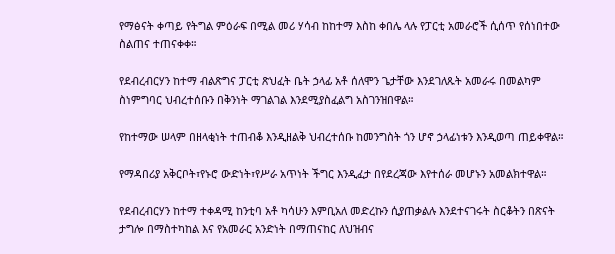የማፅናት ቀጣይ የትግል ምዕራፍ በሚል መሪ ሃሳብ ከከተማ እስከ ቀበሌ ላሉ የፓርቲ አመራሮች ሲሰጥ የሰነበተው ስልጠና ተጠናቀቀ።

የደብረብርሃን ከተማ ብልጽግና ፓርቲ ጽህፈት ቤት ኃላፊ አቶ ሰለሞን ጌታቸው እንደገለጹት አመራሩ በመልካም ስነምግባር ህብረተሰቡን በቅንነት ማገልገል እንደሚያስፈልግ አስገንዝበዋል።

የከተማው ሠላም በዘላቂነት ተጠብቆ እንዲዘልቅ ህብረተሰቡ ከመንግስት ጎን ሆኖ ኃላፊነቱን እንዲወጣ ጠይቀዋል።

የማዳበሪያ አቅርቦት፣የኑሮ ውድነት፣የሥራ አጥነት ችግር እንዲፈታ በየደረጃው እየተሰራ መሆኑን አመልክተዋል።

የደብረብርሃን ከተማ ተቀዳሚ ከንቲባ አቶ ካሳሁን እምቢአለ መድረኩን ሲያጠቃልሉ እንደተናገሩት ስርቆትን በጽናት ታግሎ በማስተካከል እና የአመራር አንድነት በማጠናከር ለህዝብና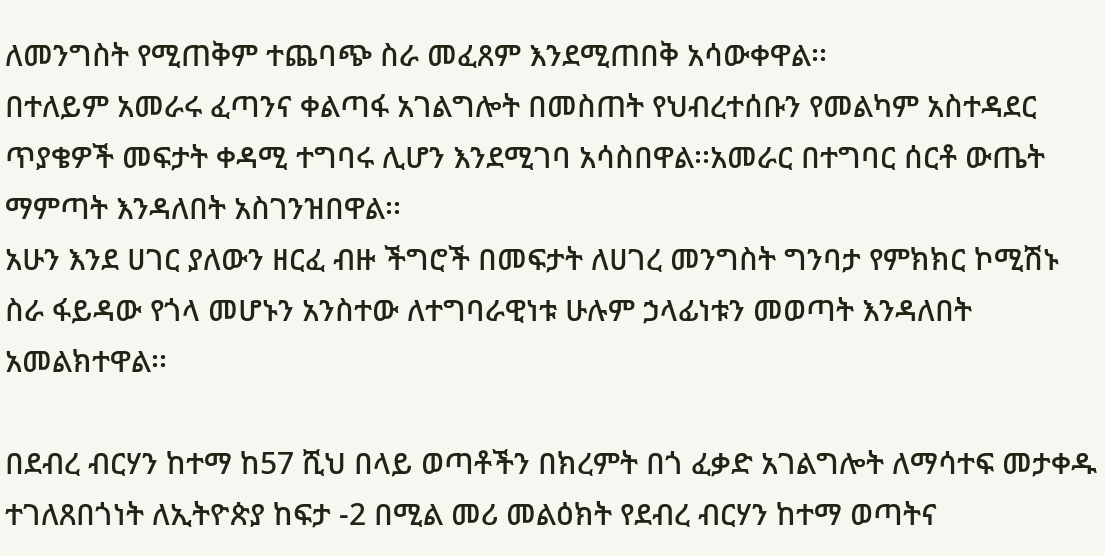ለመንግስት የሚጠቅም ተጨባጭ ስራ መፈጸም እንደሚጠበቅ አሳውቀዋል፡፡
በተለይም አመራሩ ፈጣንና ቀልጣፋ አገልግሎት በመስጠት የህብረተሰቡን የመልካም አስተዳደር ጥያቄዎች መፍታት ቀዳሚ ተግባሩ ሊሆን እንደሚገባ አሳስበዋል፡፡አመራር በተግባር ሰርቶ ውጤት ማምጣት እንዳለበት አስገንዝበዋል፡፡
አሁን እንደ ሀገር ያለውን ዘርፈ ብዙ ችግሮች በመፍታት ለሀገረ መንግስት ግንባታ የምክክር ኮሚሽኑ ስራ ፋይዳው የጎላ መሆኑን አንስተው ለተግባራዊነቱ ሁሉም ኃላፊነቱን መወጣት እንዳለበት አመልክተዋል፡፡

በደብረ ብርሃን ከተማ ከ57 ሺህ በላይ ወጣቶችን በክረምት በጎ ፈቃድ አገልግሎት ለማሳተፍ መታቀዱ ተገለጸበጎነት ለኢትዮጵያ ከፍታ -2 በሚል መሪ መልዕክት የደብረ ብርሃን ከተማ ወጣትና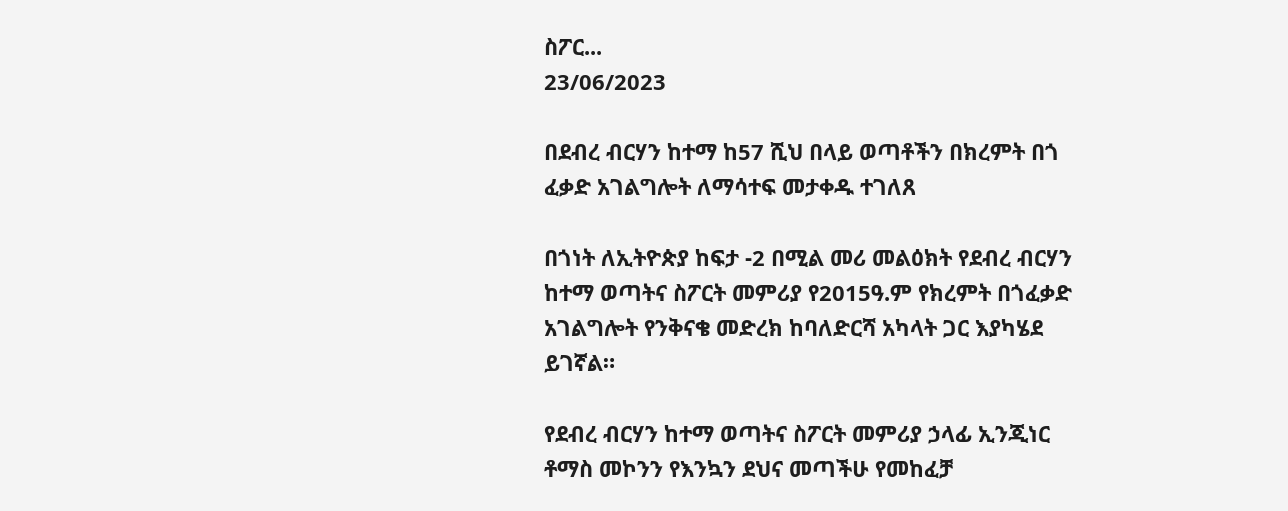ስፖር...
23/06/2023

በደብረ ብርሃን ከተማ ከ57 ሺህ በላይ ወጣቶችን በክረምት በጎ ፈቃድ አገልግሎት ለማሳተፍ መታቀዱ ተገለጸ

በጎነት ለኢትዮጵያ ከፍታ -2 በሚል መሪ መልዕክት የደብረ ብርሃን ከተማ ወጣትና ስፖርት መምሪያ የ2015ዓ.ም የክረምት በጎፈቃድ አገልግሎት የንቅናቄ መድረክ ከባለድርሻ አካላት ጋር እያካሄደ ይገኛል።

የደብረ ብርሃን ከተማ ወጣትና ስፖርት መምሪያ ኃላፊ ኢንጂነር ቶማስ መኮንን የእንኳን ደህና መጣችሁ የመከፈቻ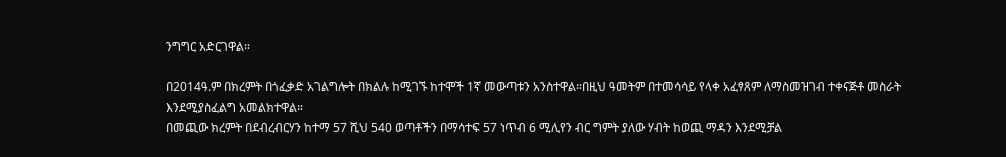ንግግር አድርገዋል።

በ2014ዓ.ም በክረምት በጎፈቃድ አገልግሎት በክልሉ ከሚገኙ ከተሞች 1ኛ መውጣቱን አንስተዋል።በዚህ ዓመትም በተመሳሳይ የላቀ አፈፃጸም ለማስመዝገብ ተቀናጅቶ መስራት እንደሚያስፈልግ አመልክተዋል።
በመጪው ክረምት በደብረብርሃን ከተማ 57 ሺህ 540 ወጣቶችን በማሳተፍ 57 ነጥብ 6 ሚሊየን ብር ግምት ያለው ሃብት ከወጪ ማዳን እንደሚቻል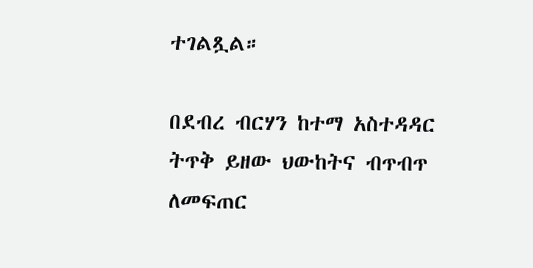ተገልጿል።

በደብረ ብርሃን ከተማ አስተዳዳር ትጥቅ ይዘው ህውከትና ብጥብጥ ለመፍጠር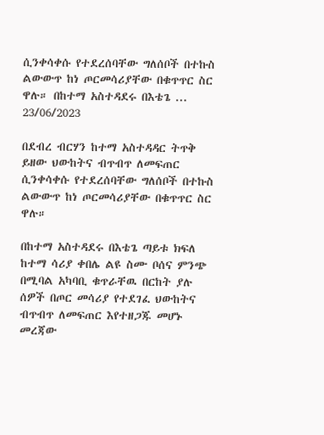ሲንቀሳቀሱ የተደረሰባቸው ግለሰቦች በተኩስ ልውውጥ ከነ ጦርመሳሪያቸው በቁጥጥር ስር ዋሉ። በከተማ አስተዳደሩ በእቴጌ ...
23/06/2023

በደብረ ብርሃን ከተማ አስተዳዳር ትጥቅ ይዘው ህውከትና ብጥብጥ ለመፍጠር ሲንቀሳቀሱ የተደረሰባቸው ግለሰቦች በተኩስ ልውውጥ ከነ ጦርመሳሪያቸው በቁጥጥር ስር ዋሉ።

በከተማ አስተዳደሩ በእቴጌ ጣይቱ ክፍለ ከተማ ሳሪያ ቀበሌ ልዩ ስሙ ቦሰና ምንጭ በሚባል አካባቢ ቁጥራቸዉ በርከት ያሉ ሰዎች በጦር መሳሪያ የተደገፈ ህውከትና ብጥብጥ ለመፍጠር እየተዘጋጁ መሆኑ መረጃው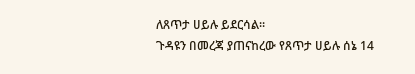ለጸጥታ ሀይሉ ይደርሳል።
ጉዳዩን በመረጃ ያጠናከረው የጸጥታ ሀይሉ ሰኔ 14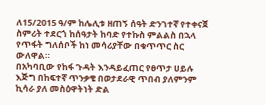ለ15/2015 ዓ/ም ከሌሊቱ ዘጠኝ ሰዓት ድንገተኛ የተቀናጀ ስምሪት ተደርጎ ከሰዓታት ከባድ የተኩስ ምልልስ በኋላ የጥፋት ግለሰቦች ከነ መሳሪያቸው በቁጥጥር ስር ውለዋል።
በአካባቢው የከፋ ጉዳት እንዳይፈጠር የፀጥታ ሀይሉ እጅግ በከፍተኛ ጥንቃቄ በወታደራዊ ጥበብ ያለምንም ኪሳራ ያለ መስዕዋትነት ድል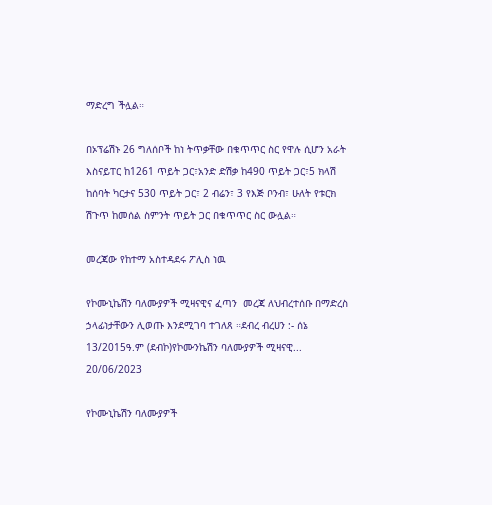ማድረግ ችሏል።

በኦፕሬሽኑ 26 ግለሰቦች ከነ ትጥቃቸው በቁጥጥር ስር የዋሉ ሲሆን አራት እስናይፐር ከ1261 ጥይት ጋር፣አንድ ድሽቃ ከ490 ጥይት ጋር፣5 ክላሽ ከሰባት ካርታና 530 ጥይት ጋር፣ 2 ብሬን፣ 3 የእጅ ቦንብ፣ ሁለት የቱርክ ሽጉጥ ከመሰል ስምንት ጥይት ጋር በቁጥጥር ስር ውሏል።

መረጃው የከተማ አስተዳደሩ ፖሊስ ነዉ

የኮሙኒኬሽን ባለሙያዎች ሚዛናዊና ፈጣን  መረጃ ለህብረተሰቡ በማድረስ ኃላፊነታቸውን ሊወጡ እንደሚገባ ተገለጸ ።ደብረ ብረሀን :- ሰኔ 13/2015ዓ.ም (ደብኮ)የኮሙንኬሽን ባለሙያዎች ሚዛናዊ...
20/06/2023

የኮሙኒኬሽን ባለሙያዎች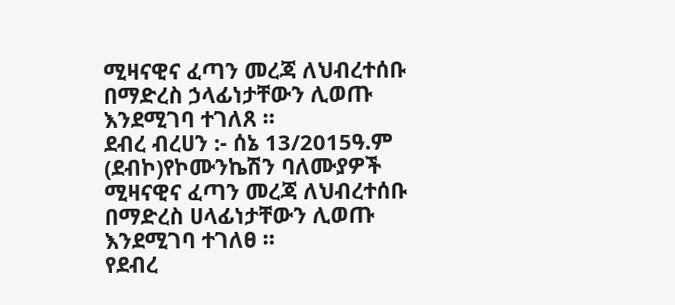ሚዛናዊና ፈጣን መረጃ ለህብረተሰቡ በማድረስ ኃላፊነታቸውን ሊወጡ እንደሚገባ ተገለጸ ።
ደብረ ብረሀን :- ሰኔ 13/2015ዓ.ም (ደብኮ)የኮሙንኬሽን ባለሙያዎች ሚዛናዊና ፈጣን መረጃ ለህብረተሰቡ በማድረስ ሀላፊነታቸውን ሊወጡ እንደሚገባ ተገለፀ ።
የደብረ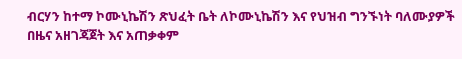ብርሃን ከተማ ኮሙኒኬሽን ጽህፈት ቤት ለኮሙኒኬሽን እና የህዝብ ግንኙነት ባለሙያዎች በዜና አዘገጃጀት እና አጠቃቀም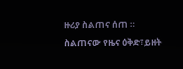ዙሪያ ስልጠና ሰጠ ።
ስልጠናው የዜና ዕቅድ፣ይዘት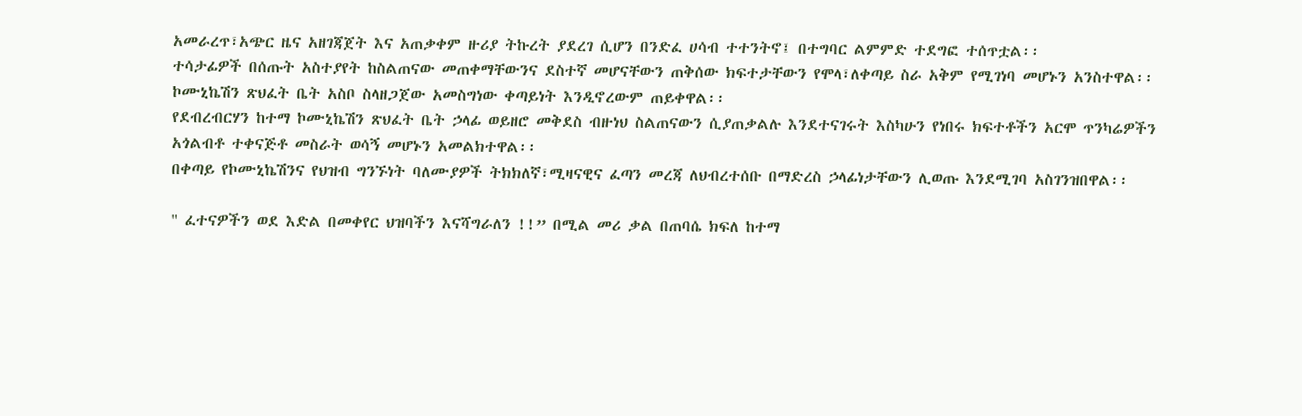አመራረጥ፣አጭር ዜና አዘገጃጀት እና አጠቃቀም ዙሪያ ትኩረት ያደረገ ሲሆን በንድፈ ሀሳብ ተተንትኖ፤ በተግባር ልምምድ ተደግፎ ተሰጥቷል፡፡
ተሳታፊዎች በሰጡት አስተያየት ከስልጠናው መጠቀማቸውንና ደስተኛ መሆናቸውን ጠቅሰው ክፍተታቸውን የሞላ፣ለቀጣይ ስራ አቅም የሚገነባ መሆኑን አንስተዋል፡፡ኮሙኒኬሽን ጽህፈት ቤት አስቦ ስላዘጋጀው አመስግነው ቀጣይነት እንዲኖረውም ጠይቀዋል፡፡
የደብረብርሃን ከተማ ኮሙኒኬሽን ጽህፈት ቤት ኃላፊ ወይዘሮ መቅደስ ብዙነህ ስልጠናውን ሲያጠቃልሉ እንደተናገሩት እስካሁን የነበሩ ክፍተቶችን አርሞ ጥንካሬዎችን አጎልብቶ ተቀናጅቶ መስራት ወሳኝ መሆኑን አመልክተዋል፡፡
በቀጣይ የኮሙኒኬሽንና የህዝብ ግንኙነት ባለሙያዎች ትክክለኛ፣ሚዛናዊና ፈጣን መረጃ ለህብረተሰቡ በማድረስ ኃላፊነታቸውን ሊወጡ እንደሚገባ አስገንዝበዋል፡፡

" ፈተናዎችን ወደ እድል በመቀየር ህዝባችን እናሻግራለን !!” በሚል መሪ ቃል በጠባሴ ክፍለ ከተማ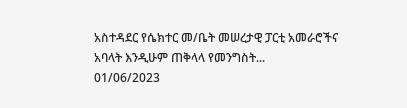አስተዳደር የሴክተር መ/ቤት መሠረታዊ ፓርቲ አመራሮችና አባላት እንዲሁም ጠቅላላ የመንግስት...
01/06/2023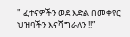" ፈተናዎችን ወደ እድል በመቀየር ህዝባችን እናሻግራለን !!”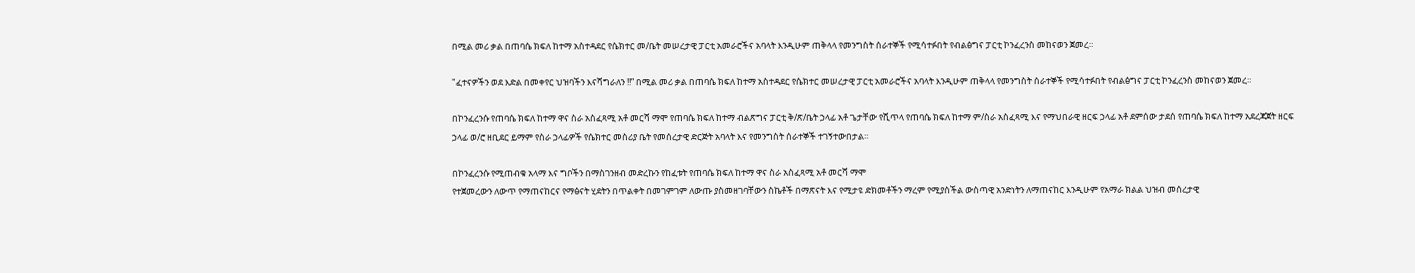በሚል መሪ ቃል በጠባሴ ክፍለ ከተማ አስተዳደር የሴክተር መ/ቤት መሠረታዊ ፓርቲ አመራሮችና አባላት እንዲሁም ጠቅላላ የመንግስት ሰራተኞች የሚሳተፉበት የብልፅግና ፓርቲ ኮንፈረንስ መከናወን ጀመረ።

"ፈተናዎችን ወደ እድል በመቀየር ህዝባችን እናሻግራለን !!” በሚል መሪ ቃል በጠባሴ ክፍለ ከተማ አስተዳደር የሴክተር መሠረታዊ ፓርቲ አመራሮችና አባላት እንዲሁም ጠቅላላ የመንግስት ሰራተኞች የሚሳተፉበት የብልፅግና ፓርቲ ኮንፈረንስ መከናወን ጀመረ።

በኮንፈረንሱ የጠባሴ ክፍለ ከተማ ዋና ስራ አስፈጻሚ አቶ መርሻ ማሞ የጠባሴ ክፍለ ከተማ ብልጽግና ፓርቲ ቅ/ጽ/ቤት ኃላፊ አቶ ጌታቸው የሺጥላ የጠባሴ ክፍለ ከተማ ም/ስራ አስፈጻሚ እና የማህበራዊ ዘርፍ ኃላፊ አቶ ደምሰው ታደሰ የጠባሴ ክፍለ ከተማ አደረጃጀት ዘርፍ ኃላፊ ወ/ሮ ዘቢደር ይማም የስራ ኃላፊዎች የሴክተር መስሪያ ቤት የመሰረታዊ ድርጅት አባላት እና የመንግስት ሰራተኞች ተገኝተውበታል።

በኮንፈረንሱ የሚጠብቁ አላማ እና ግቦችን በማስገንዘብ መድረኩን የከፈቱት የጠባሴ ክፍለ ከተማ ዋና ስራ አስፈጻሚ አቶ መርሻ ማሞ
የተጀመረውን ለውጥ የማጠናከርና የማፅናት ሂደትን በጥልቀት በመገምገም ለውጡ ያስመዘገባቸውን ስኬቶች በማጽናት እና የሚታዩ ድክመቶችን ማረም የሚያስችል ውስጣዊ አንድነትን ለማጠናከር እንዲሁም የአማራ ክልል ህዝብ መሰረታዊ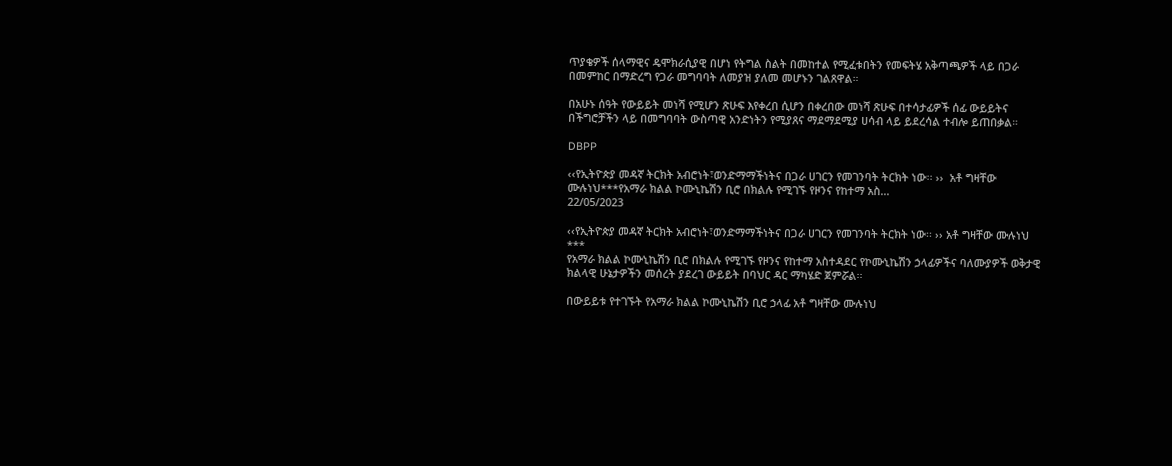ጥያቄዎች ሰላማዊና ዴሞክራሲያዊ በሆነ የትግል ስልት በመከተል የሚፈቱበትን የመፍትሄ አቅጣጫዎች ላይ በጋራ በመምከር በማድረግ የጋራ መግባባት ለመያዝ ያለመ መሆኑን ገልጸዋል።

በአሁኑ ሰዓት የውይይት መነሻ የሚሆን ጽሁፍ እየቀረበ ሲሆን በቀረበው መነሻ ጽሁፍ በተሳታፊዎች ሰፊ ውይይትና በችግሮቻችን ላይ በመግባባት ውስጣዊ አንድነትን የሚያጸና ማደማደሚያ ሀሳብ ላይ ይደረሳል ተብሎ ይጠበቃል።

DBPP

‹‹የኢትዮጵያ መዳኛ ትርክት አብሮነት፣ወንድማማችነትና በጋራ ሀገርን የመገንባት ትርክት ነው፡፡ ››  አቶ ግዛቸው ሙሉነህ***የአማራ ክልል ኮሙኒኬሽን ቢሮ በክልሉ የሚገኙ የዞንና የከተማ አስ...
22/05/2023

‹‹የኢትዮጵያ መዳኛ ትርክት አብሮነት፣ወንድማማችነትና በጋራ ሀገርን የመገንባት ትርክት ነው፡፡ ›› አቶ ግዛቸው ሙሉነህ
***
የአማራ ክልል ኮሙኒኬሽን ቢሮ በክልሉ የሚገኙ የዞንና የከተማ አስተዳደር የኮሙኒኬሽን ኃላፊዎችና ባለሙያዎች ወቅታዊ ክልላዊ ሁኔታዎችን መሰረት ያደረገ ውይይት በባህር ዳር ማካሄድ ጀምሯል፡፡

በውይይቱ የተገኙት የአማራ ክልል ኮሙኒኬሽን ቢሮ ኃላፊ አቶ ግዛቸው ሙሉነህ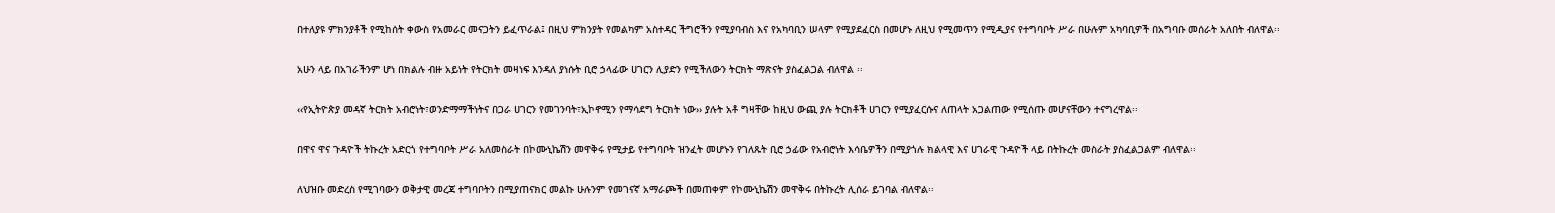በተለያዩ ምክንያቶች የሚከሰት ቀውስ የአመራር መናጋትን ይፈጥራል፤ በዚህ ምክንያት የመልካም አስተዳር ችግሮችን የሚያባብስ እና የአካባቢን ሠላም የሚያደፈርስ በመሆኑ ለዚህ የሚመጥን የሚዲያና የተግባቦት ሥራ በሁሉም አካባቢዎች በአግባቡ መሰራት አለበት ብለዋል፡፡

አሁን ላይ በአገራችንም ሆነ በክልሉ ብዙ አይነት የትርክት መዛነፍ እንዳለ ያነሱት ቢሮ ኃላፊው ሀገርን ሊያድን የሚችለውን ትርክት ማጽናት ያስፈልጋል ብለዋል ፡፡

‹‹የኢትዮጵያ መዳኛ ትርክት አብሮነት፣ወንድማማችነትና በጋራ ሀገርን የመገንባት፣ኢኮኖሚን የማሳደግ ትርክት ነው›› ያሉት አቶ ግዛቸው ከዚህ ውጪ ያሉ ትርክቶች ሀገርን የሚያፈርሱና ለጠላት አጋልጠው የሚሰጡ መሆናቸውን ተናግረዋል፡፡

በዋና ዋና ጉዳዮች ትኩረት አድርጎ የተግባቦት ሥራ አለመስራት በኮሙኒኬሽን መዋቅሩ የሚታይ የተግባቦት ዝንፈት መሆኑን የገለጹት ቢሮ ኃፊው የአብሮነት እሳቤዎችን በሚያጎሉ ክልላዊ እና ሀገራዊ ጉዳዮች ላይ በትኩረት መስራት ያስፈልጋልም ብለዋል፡፡

ለህዝቡ መድረስ የሚገባውን ወቅታዊ መረጃ ተግባቦትን በሚያጠናክር መልኩ ሁሉንም የመገናኛ አማራጮች በመጠቀም የኮሙኒኬሽን መዋቅሩ በትኩረት ሊሰራ ይገባል ብለዋል፡፡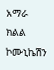አማራ ክልል ኮሙኒኬሽን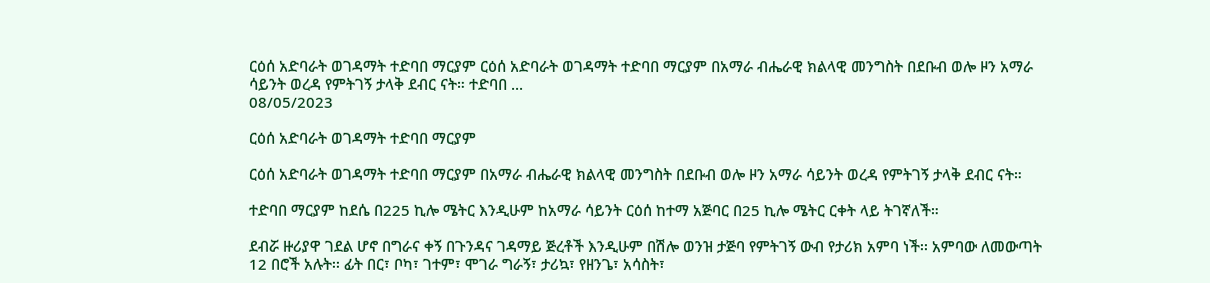ርዕሰ አድባራት ወገዳማት ተድባበ ማርያም ርዕሰ አድባራት ወገዳማት ተድባበ ማርያም በአማራ ብሔራዊ ክልላዊ መንግስት በደቡብ ወሎ ዞን አማራ ሳይንት ወረዳ የምትገኝ ታላቅ ደብር ናት። ተድባበ ...
08/05/2023

ርዕሰ አድባራት ወገዳማት ተድባበ ማርያም

ርዕሰ አድባራት ወገዳማት ተድባበ ማርያም በአማራ ብሔራዊ ክልላዊ መንግስት በደቡብ ወሎ ዞን አማራ ሳይንት ወረዳ የምትገኝ ታላቅ ደብር ናት።

ተድባበ ማርያም ከደሴ በ225 ኪሎ ሜትር እንዲሁም ከአማራ ሳይንት ርዕሰ ከተማ አጅባር በ25 ኪሎ ሜትር ርቀት ላይ ትገኛለች።

ደብሯ ዙሪያዋ ገደል ሆኖ በግራና ቀኝ በጉንዳና ገዳማይ ጅረቶች እንዲሁም በሽሎ ወንዝ ታጅባ የምትገኝ ውብ የታሪክ አምባ ነች፡፡ አምባው ለመውጣት 12 በሮች አሉት፡፡ ፊት በር፣ ቦካ፣ ገተም፣ ሞገራ ግራኝ፣ ታሪኳ፣ የዘንጌ፣ አሳስት፣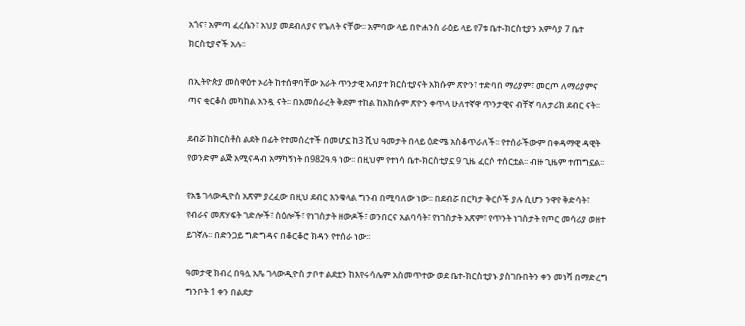አጎና፣ አምጣ ፈረሴን፣ አህያ መደብለያና የጌለት ናቸው፡፡ አምባው ላይ በዮሐንስ ራዕይ ላይ የ7ቱ ቤተ-ክርስቲያን አምሳያ 7 ቤተ ክርስቲያኖች አሉ፡፡

በኢትዮጵያ መስዋዕተ ኦሪት ከተሰዋባቸው አራት ጥንታዊ አብያተ ክርስቲያናት አክሱም ጽዮን፣ ተድባበ ማሪያም፣ መርጦ ለማሪያምና ጣና ቂርቆስ መካከል አንዷ ናት፡፡ በአመሰራረት ቅደም ተከል ከአክሱም ጽዮን ቀጥላ ሁለተኛዋ ጥንታዊና ብቸኛ ባለታሪክ ደብር ናት፡፡

ደብሯ ከክርስቶስ ልደት በፊት የተመሰረተች በመሆኗ ከ3 ሺህ ዓመታት በላይ ዕድሜ አስቆጥራለች፡፡ የተሰራችውም በቀዳማዊ ዳዊት የወንድም ልጅ አሚናዳብ አማካኝነት በ982ዓ.ዓ ነው፡፡ በዚህም የተነሳ ቤተ-ክርስቲያኗ 9 ጊዜ ፈርሶ ተሰርቷል፡፡ ብዙ ጊዜም ተጠግኗል፡፡

የአፄ ገላውዲዮስ አጽም ያረፈው በዚህ ደብር እንቁላል ግንብ በሚባለው ነው፡፡ በደብሯ በርካታ ቅርሶች ያሉ ሲሆን ንዋየ ቅድሳት፣ የብራና መጽሃፍት ገድሎች፣ ስዕሎች፣ የነገስታት ዘውዶች፣ ወንበርና አልባሳት፣ የነገስታት አጽም፣ የጥንት ነገስታት የጦር መሳሪያ ወዘተ ይገኛሉ፡፡ በድንጋይ ግድግዳና በቆርቆሮ ክዳን የተሰራ ነው፡፡

ዓመታዊ ክብረ በዓሏ አጼ ገላውዲዮስ ታቦተ ልደቷን ከእየሩሳሌም አስመጥተው ወደ ቤተ-ክርስቲያኑ ያስገቡበትን ቀን መነሻ በማድረግ ግንቦት 1 ቀን በልደታ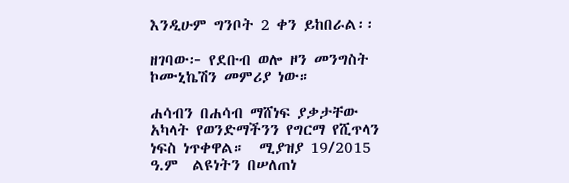እንዲሁም ግንቦት 2 ቀን ይከበራል፡፡

ዘገባው፦ የደቡብ ወሎ ዞን መንግስት ኮሙኒኬሽን መምሪያ ነው።

ሐሳብን በሐሳብ ማሸነፍ ያቃታቸው አካላት የወንድማችንን የግርማ የሺጥላን ነፍስ ነጥቀዋል።  ሚያዝያ 19/2015 ዓ.ም  ልዩነትን በሠለጠነ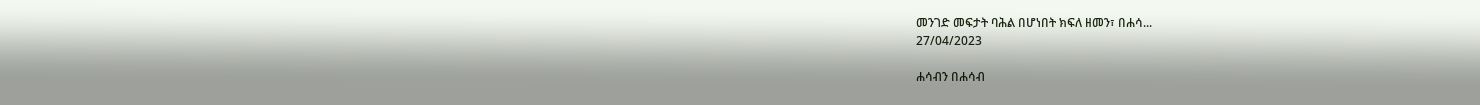መንገድ መፍታት ባሕል በሆነበት ክፍለ ዘመን፣ በሐሳ...
27/04/2023

ሐሳብን በሐሳብ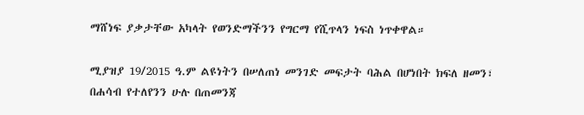ማሸነፍ ያቃታቸው አካላት የወንድማችንን የግርማ የሺጥላን ነፍስ ነጥቀዋል።

ሚያዝያ 19/2015 ዓ.ም ልዩነትን በሠለጠነ መንገድ መፍታት ባሕል በሆነበት ክፍለ ዘመን፣ በሐሳብ የተለየንን ሁሉ በጠመንጃ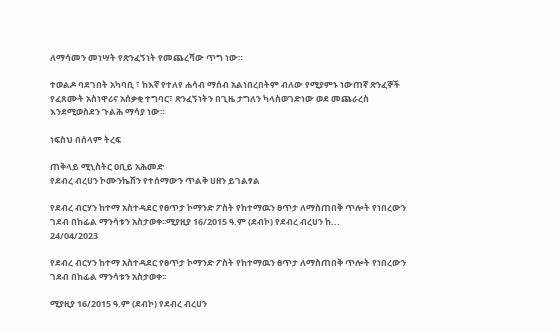ለማሳመን መነሣት የጽንፈኝነት የመጨረሻው ጥግ ነው።

ተወልዶ ባደገበት አካባቢ ፣ ከእኛ የተለየ ሐሳብ ማሰብ አልነበረበትም ብለው የሚያምኑ ነውጠኛ ጽንፈኞች የፈጸሙት አስነዋሪና አሰቃቂ ተግባር፣ ጽንፈኝነትን በጊዜ ታግለን ካላስወገድነው ወደ መጨራረስ እንደሚወስደን ጉልሕ ማሳያ ነው።

ነፍስህ በሰላም ትረፍ

ጠቅላይ ሚኒስትር ዐቢይ አሕመድ
የደብረ ብረሀን ኮሙንኬሽን የተሰማውን ጥልቅ ሀዘን ይገልፃል

የደብረ ብርሃን ከተማ አስተዳደር የፀጥታ ኮማንድ ፖስት የከተማዉን ፀጥታ ለማስጠበቅ ጥሎት የነበረውን ገደብ በከፊል ማንሳቱን አስታወቀ፡፡ሚያዚያ 16/2015 ዓ.ም (ደብኮ) የደብረ ብረሀን ከ...
24/04/2023

የደብረ ብርሃን ከተማ አስተዳደር የፀጥታ ኮማንድ ፖስት የከተማዉን ፀጥታ ለማስጠበቅ ጥሎት የነበረውን ገደብ በከፊል ማንሳቱን አስታወቀ፡፡

ሚያዚያ 16/2015 ዓ.ም (ደብኮ) የደብረ ብረሀን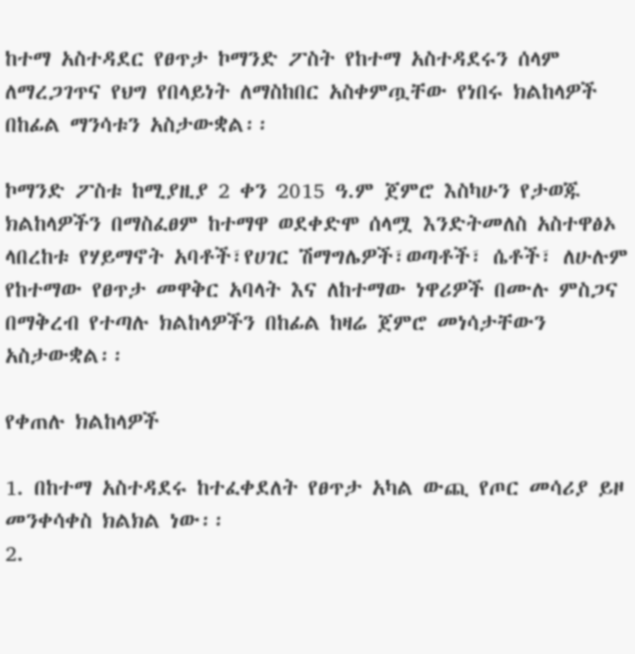ከተማ አስተዳደር የፀጥታ ኮማንድ ፖስት የከተማ አስተዳደሩን ሰላም ለማረጋገጥና የህግ የበላይነት ለማስከበር አስቀምጧቸው የነበሩ ክልከላዎች በከፊል ማንሳቱን አስታውቋል፡፡

ኮማንድ ፖስቱ ከሚያዚያ 2 ቀን 2015 ዓ.ም ጀምሮ እስካሁን የታወጁ ክልከላዎችን በማስፈፀም ከተማዋ ወደቀድሞ ሰላሟ እንድትመለስ አስተዋፅኦ ላበረከቱ የሃይማኖት አባቶች፣የሀገር ሽማግሌዎች፣ወጣቶች፣ ሴቶች፣ ለሁሉም የከተማው የፀጥታ መዋቅር አባላት እና ለከተማው ነዋሪዎች በሙሉ ምስጋና በማቅረብ የተጣሉ ክልከላዎችን በከፊል ከዛሬ ጀምሮ መነሳታቸውን አስታውቋል፡፡

የቀጠሉ ክልከላዎች

1. በከተማ አስተዳደሩ ከተፈቀደለት የፀጥታ አካል ውጪ የጦር መሳሪያ ይዞ መንቀሳቀስ ክልክል ነው፡፡
2.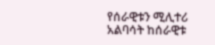የሰራዊቱን ሚሊተሪ አልባሳት ከሰራዊቱ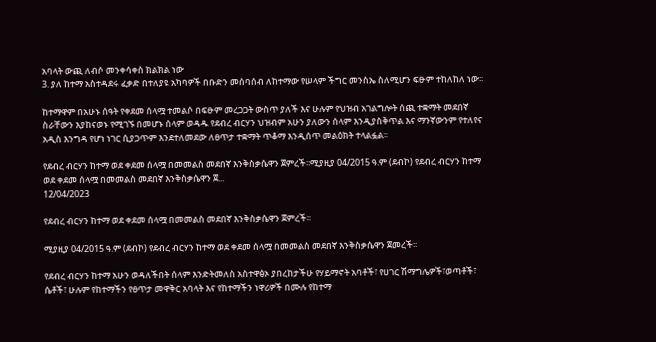አባላት ውጪ ለብሶ መንቀሳቀስ ክልክል ነው
3. ያለ ከተማ አስተዳደሩ ፈቃድ በተለያዩ አካባዎች በቡድን መሰባሰብ ለከተማው የሠላም ችግር መንስኤ ስለሚሆን ፍፁም ተከለከለ ነው፡፡

ከተማዋም በአሁኑ ሰዓት የቀደመ ሰላሟ ተመልሶ በፍፁም መረጋጋት ውስጥ ያለች እና ሁሉም የህዝብ አገልግሎት ሰጪ ተቋማት መደበኛ ስራቸውን እያከናወኑ የሚገኙ በመሆኑ ሰላም ወዳዱ የደብረ ብርሃን ህዝብም አሁን ያለውን ሰላም እንዲያስቅጥል እና ማንኛውንም የተለየና አዲስ እንግዳ የሆነ ነገር ሲያጋጥም እንደተለመደው ለፀጥታ ተቋማት ጥቆማ እንዲሰጥ መልዕክት ተላልፏል፡፡

የደብረ ብርሃን ከተማ ወደ ቀደመ ሰላሟ በመመልስ መደበኛ እንቅስቃሴዋን ጀምረች፡፡ሚያዚያ 04/2015 ዓ.ም (ደብኮ) የደብረ ብርሃን ከተማ ወደ ቀደመ ሰላሟ በመመልስ መደበኛ እንቅስቃሴዋን ጀ...
12/04/2023

የደብረ ብርሃን ከተማ ወደ ቀደመ ሰላሟ በመመልስ መደበኛ እንቅስቃሴዋን ጀምረች፡፡

ሚያዚያ 04/2015 ዓ.ም (ደብኮ) የደብረ ብርሃን ከተማ ወደ ቀደመ ሰላሟ በመመልስ መደበኛ እንቅስቃሴዋን ጀመረች፡፡

የደብረ ብርሃን ከተማ አሁን ወዳለችበት ሰላም እንድትመለስ አስተዋፅኦ ያበረከታችሁ የሃይማኖት አባቶች፣ የሀገር ሽማግሌዎች፣ወጣቶች፣ ሴቶች፣ ሁሉም የከተማችን የፀጥታ መዋቅር አባላት እና የከተማችን ነዋሪዎች በሙሉ የከተማ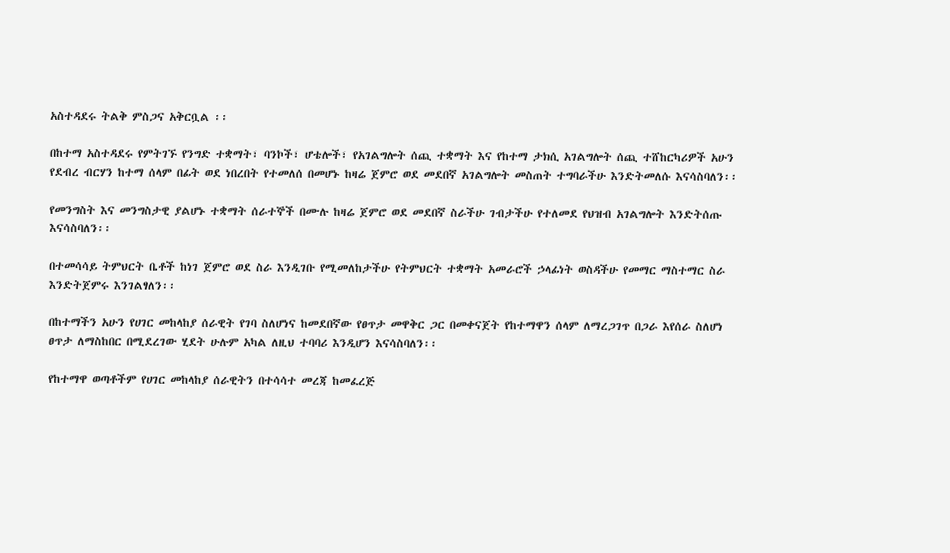አስተዳደሩ ትልቅ ምስጋና አቅርቧል ፡፡

በከተማ አስተዳደሩ የምትገኙ የንግድ ተቋማት፣ ባንኮች፣ ሆቴሎች፣ የአገልግሎት ሰጪ ተቋማት እና የከተማ ታክሲ አገልግሎት ሰጪ ተሸከርካሪዎች አሁን የደብረ ብርሃን ከተማ ሰላም በፊት ወደ ነበረበት የተመለሰ በመሆኑ ከዛሬ ጀምሮ ወደ መደበኛ አገልግሎት መስጠት ተግባራችሁ እንድትመለሱ እናሳስባለን፡፡

የመንግስት እና መንግስታዊ ያልሆኑ ተቋማት ሰራተኞች በሙሉ ከዛሬ ጀምሮ ወደ መደበኛ ስራችሁ ገብታችሁ የተለመደ የህዝብ አገልግሎት እንድትሰጡ እናሳስባለን፡፡

በተመሳሳይ ትምህርት ቤቶች ከነገ ጀምሮ ወደ ስራ እንዲገቡ የሚመለከታችሁ የትምህርት ተቋማት አመራሮች ኃላፊነት ወስዳችሁ የመማር ማስተማር ስራ እንድትጀምሩ እንገልፃለን፡፡

በከተማችን አሁን የሀገር መከላከያ ሰራዊት የገባ ስለሆነና ከመደበኛው የፀጥታ መዋቅር ጋር በመቀናጀት የከተማዋን ሰላም ለማረጋገጥ በጋራ እየሰራ ስለሆነ ፀጥታ ለማስከበር በሚደረገው ሂደት ሁሉም አካል ለዚህ ተባባሪ እንዲሆን እናሳስባለን፡፡

የከተማዋ ወጣቶችም የሀገር መከላከያ ሰራዊትን በተሳሳተ መረጃ ከመፈረጅ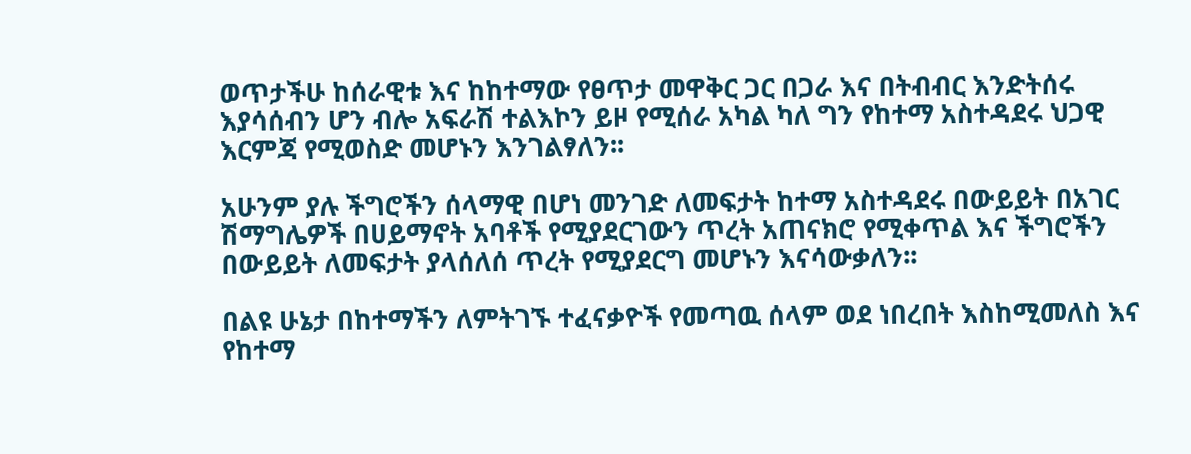ወጥታችሁ ከሰራዊቱ እና ከከተማው የፀጥታ መዋቅር ጋር በጋራ እና በትብብር እንድትሰሩ እያሳሰብን ሆን ብሎ አፍራሽ ተልእኮን ይዞ የሚሰራ አካል ካለ ግን የከተማ አስተዳደሩ ህጋዊ እርምጃ የሚወስድ መሆኑን እንገልፃለን፡፡

አሁንም ያሉ ችግሮችን ሰላማዊ በሆነ መንገድ ለመፍታት ከተማ አስተዳደሩ በውይይት በአገር ሽማግሌዎች በሀይማኖት አባቶች የሚያደርገውን ጥረት አጠናክሮ የሚቀጥል እና ችግሮችን በውይይት ለመፍታት ያላሰለሰ ጥረት የሚያደርግ መሆኑን እናሳውቃለን፡፡

በልዩ ሁኔታ በከተማችን ለምትገኙ ተፈናቃዮች የመጣዉ ሰላም ወደ ነበረበት እስከሚመለስ እና የከተማ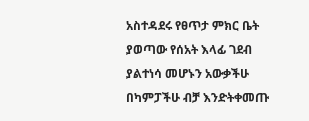አስተዳደሩ የፀጥታ ምክር ቤት ያወጣው የሰአት እላፊ ገደብ ያልተነሳ መሆኑን አውቃችሁ በካምፓችሁ ብቻ እንድትቀመጡ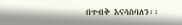በጥብቅ እናሳስባለን፡፡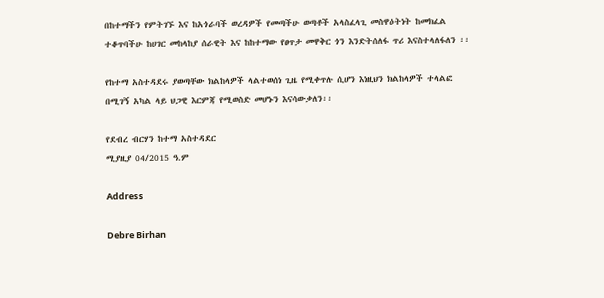በከተማችን የምትገኙ እና ከአጎራባች ወረዳዎች የመጣችሁ ወጣቶች አላስፈላጊ መስዋዕትነት ከመክፈል ተቆጥባችሁ ከሀገር መከላከያ ሰራዊት እና ከከተማው የፀጥታ መዋቅር ጎን እንድትሰለፋ ጥሪ እናስተላለፋለን ፡፡

የከተማ አስተዳደሩ ያወጣቸው ክልከላዎች ላልተወሰነ ጊዜ የሚቀጥሉ ሲሆን እነዚህን ክልከላዎች ተላልፎ በሚገኝ አካል ላይ ህጋዊ እርምጃ የሚወስድ መሆኑን እናሳውቃለን፡፡

የደብረ ብርሃን ከተማ አስተዳደር
ሚያዚያ 04/2015 ዓ.ም

Address

Debre Birhan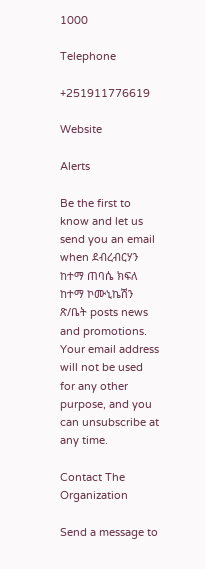1000

Telephone

+251911776619

Website

Alerts

Be the first to know and let us send you an email when ደብረብርሃን ከተማ ጠባሴ ክፍለ ከተማ ኮሙኒኬሽን ጽ/ቤት posts news and promotions. Your email address will not be used for any other purpose, and you can unsubscribe at any time.

Contact The Organization

Send a message to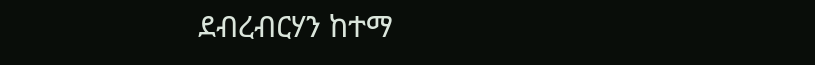ደብረብርሃን ከተማ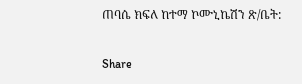ጠባሴ ክፍለ ከተማ ኮሙኒኬሽን ጽ/ቤት:

Share